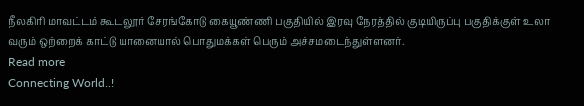நீலகிரி மாவட்டம் கூடலூர் சேரங்கோடு கையூண்ணி பகுதியில் இரவு நேரத்தில் குடியிருப்பு பகுதிக்குள் உலா வரும் ஒற்றைக் காட்டு யானையால் பொதுமக்கள் பெரும் அச்சமடைந்துள்ளனர்.
Read more
Connecting World..!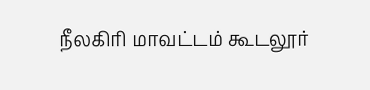நீலகிரி மாவட்டம் கூடலூர்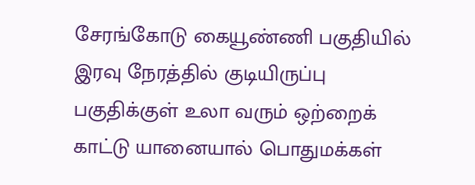சேரங்கோடு கையூண்ணி பகுதியில் இரவு நேரத்தில் குடியிருப்பு பகுதிக்குள் உலா வரும் ஒற்றைக் காட்டு யானையால் பொதுமக்கள்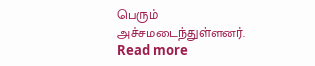பெரும் அச்சமடைந்துள்ளனர்.
Read more